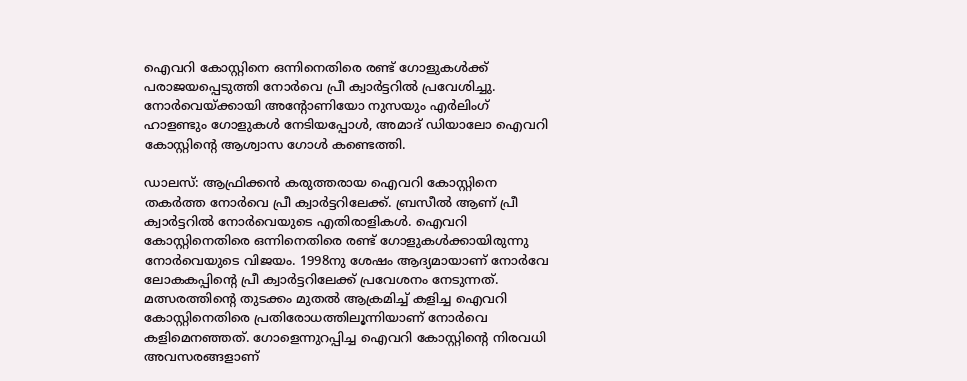ഐവറി കോസ്റ്റിനെ ഒന്നിനെതിരെ രണ്ട് ഗോളുകൾക്ക് പരാജയപ്പെടുത്തി നോർവെ പ്രീ ക്വാർട്ടറിൽ പ്രവേശിച്ചു. നോർവെയ്ക്കായി അന്റോണിയോ നുസയും എർലിംഗ് ഹാളണ്ടും ഗോളുകൾ നേടിയപ്പോൾ, അമാദ് ഡിയാലോ ഐവറി കോസ്റ്റിന്റെ ആശ്വാസ ഗോൾ കണ്ടെത്തി.

ഡാലസ്: ആഫ്രിക്കൻ കരുത്തരായ ഐവറി കോസ്റ്റിനെ തകർത്ത നോർവെ പ്രീ ക്വാർട്ടറിലേക്ക്. ബ്രസീൽ ആണ് പ്രീ ക്വാർട്ടറിൽ നോർവെയുടെ എതിരാളികൾ. ഐവറി കോസ്റ്റിനെതിരെ ഒന്നിനെതിരെ രണ്ട് ഗോളുകൾക്കായിരുന്നു നോർവെയുടെ വിജയം. 1998നു ശേഷം ആദ്യമായാണ് നോർവേ ലോകകപ്പിന്റെ പ്രീ ക്വാർട്ടറിലേക്ക് പ്രവേശനം നേടുന്നത്. മത്സരത്തിന്റെ തുടക്കം മുതൽ ആക്രമിച്ച് കളിച്ച ഐവറി കോസ്റ്റിനെതിരെ പ്രതിരോധത്തിലൂന്നിയാണ് നോർവെ കളിമെനഞ്ഞത്. ഗോളെന്നുറപ്പിച്ച ഐവറി കോസ്റ്റിന്റെ നിരവധി അവസരങ്ങളാണ്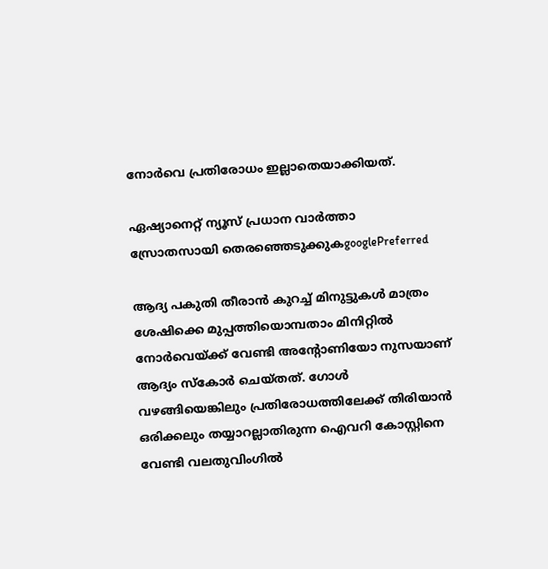നോർവെ പ്രതിരോധം ഇല്ലാതെയാക്കിയത്.

ഏഷ്യാനെറ്റ് ന്യൂസ് പ്രധാന വാർത്താ സ്രോതസായി തെരഞ്ഞെടുക്കുകgooglePreferred

ആദ്യ പകുതി തീരാൻ കുറച്ച് മിനുട്ടുകൾ മാത്രം ശേഷിക്കെ മുപ്പത്തിയൊമ്പതാം മിനിറ്റിൽ നോർവെയ്ക്ക് വേണ്ടി അന്റോണിയോ നുസയാണ് ആദ്യം സ്‌കോർ ചെയ്തത്. ഗോൾ വഴങ്ങിയെങ്കിലും പ്രതിരോധത്തിലേക്ക് തിരിയാൻ ഒരിക്കലും തയ്യാറല്ലാതിരുന്ന ഐവറി കോസ്റ്റിനെ വേണ്ടി വലതുവിംഗിൽ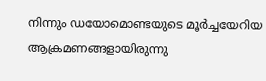നിന്നും ഡയോമൊണ്ടയുടെ മൂർച്ചയേറിയ ആക്രമണങ്ങളായിരുന്നു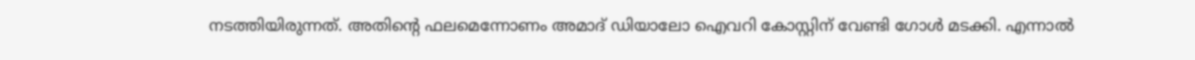നടത്തിയിരുന്നത്. അതിന്റെ ഫലമെന്നോണം അമാദ് ഡിയാലോ ഐവറി കോസ്റ്റിന് വേണ്ടി ഗോൾ മടക്കി. എന്നാൽ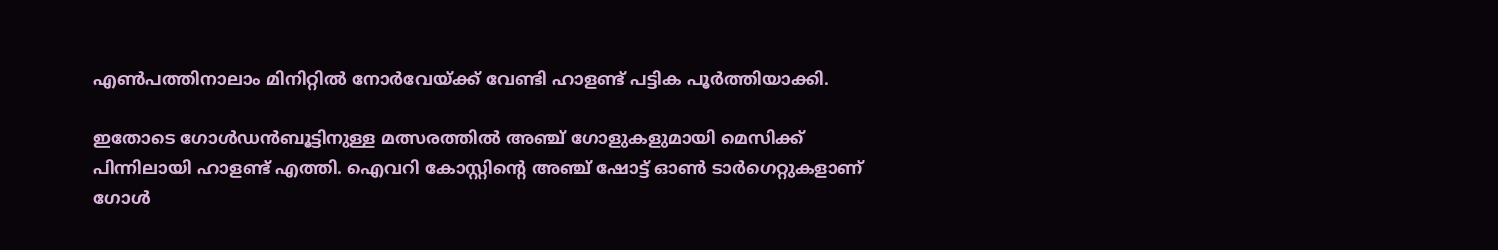എൺപത്തിനാലാം മിനിറ്റിൽ നോർവേയ്ക്ക് വേണ്ടി ഹാളണ്ട് പട്ടിക പൂർത്തിയാക്കി.

ഇതോടെ ഗോൾഡൻബൂട്ടിനുള്ള മത്സരത്തിൽ അഞ്ച് ഗോളുകളുമായി മെസിക്ക് പിന്നിലായി ഹാളണ്ട് എത്തി. ഐവറി കോസ്റ്റിന്റെ അഞ്ച് ഷോട്ട് ഓൺ ടാർഗെറ്റുകളാണ് ഗോൾ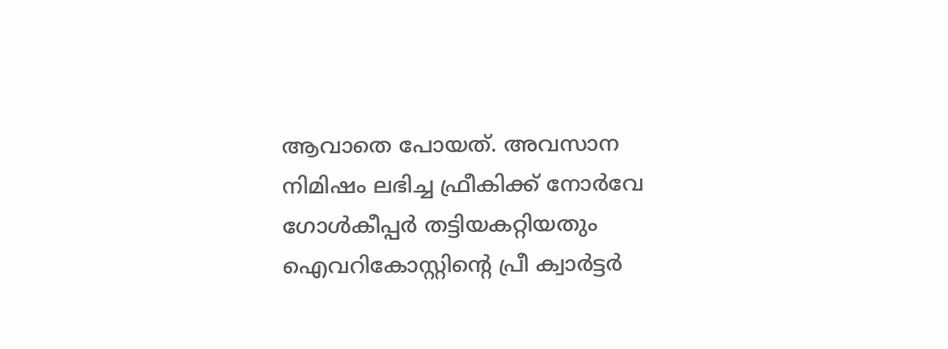ആവാതെ പോയത്. അവസാന നിമിഷം ലഭിച്ച ഫ്രീകിക്ക് നോർവേ ഗോൾകീപ്പർ തട്ടിയകറ്റിയതും ഐവറികോസ്റ്റിന്റെ പ്രീ ക്വാർട്ടർ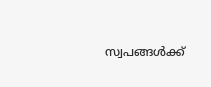സ്വപങ്ങൾക്ക്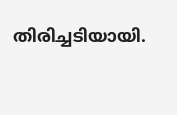തിരിച്ചടിയായി.